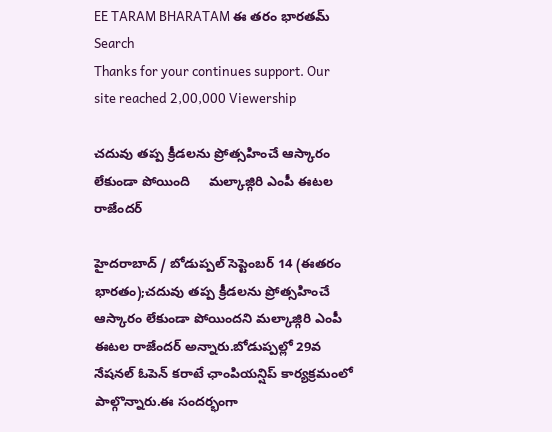EE TARAM BHARATAM ఈ తరం భారతమ్
Search
Thanks for your continues support. Our site reached 2,00,000 Viewership

చదువు తప్ప క్రీడలను ప్రోత్సహించే ఆస్కారం లేకుండా పోయింది     మల్కాజ్గిరి ఎంపీ ఈటల రాజేందర్

హైదరాబాద్ / బోడుప్పల్ సెప్టెంబర్ 14 (ఈతరం భారతం);చదువు తప్ప క్రీడలను ప్రోత్సహించే ఆస్కారం లేకుండా పోయిందని మల్కాజ్గిరి ఎంపీ ఈటల రాజేందర్ అన్నారు.బోడుప్పల్లో 29వ నేషనల్ ఓపెన్ కరాటే ఛాంపియన్షిప్ కార్యక్రమంలో పాల్గొన్నారు.ఈ సందర్భంగా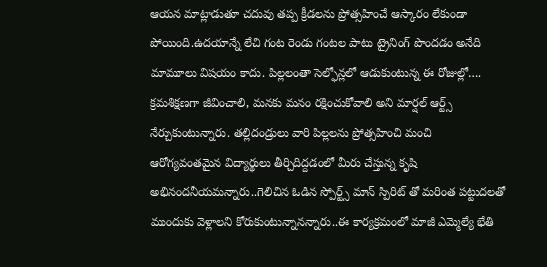ఆయన మాట్లాడుతూ చదువు తప్ప క్రీడలను ప్రోత్సహించే ఆస్కారం లేకుండా పోయింది.ఉదయాన్నే లేచి గంట రెండు గంటల పాటు ట్రైనింగ్ పొందడం అనేది మామూలు విషయం కాదు. పిల్లలంతా సెల్ఫోన్లలో ఆడుకుంటున్న ఈ రోజుల్లో…. క్రమశిక్షణగా జీవించాలి, మనకు మనం రక్షించుకోవాలి అని మార్షల్ ఆర్ట్స్ నేర్చుకుంటున్నారు. తల్లిదండ్రులు వారి పిల్లలను ప్రోత్సహించి మంచి ఆరోగ్యవంతమైన విద్యార్థులు తీర్చిదిద్దడంలో మీరు చేస్తున్న కృషి అభినందనీయమన్నారు..గెలిచిన ఓడిన స్పోర్ట్స్ మాన్ స్పిరిట్ తో మరింత పట్టుదలతో ముందుకు వెళ్లాలని కోరుకుంటున్నానన్నారు..ఈ కార్యక్రమంలో మాజీ ఎమ్మెల్యే భేతి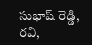సుభాష్ రెడ్డి, రవి,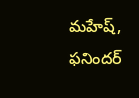మహేష్, ఫనిందర్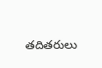తదితరులు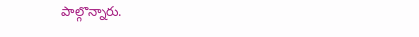పాల్గొన్నారు.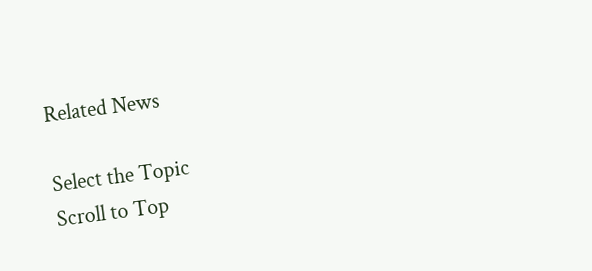Related News

Select the Topic
Scroll to Top